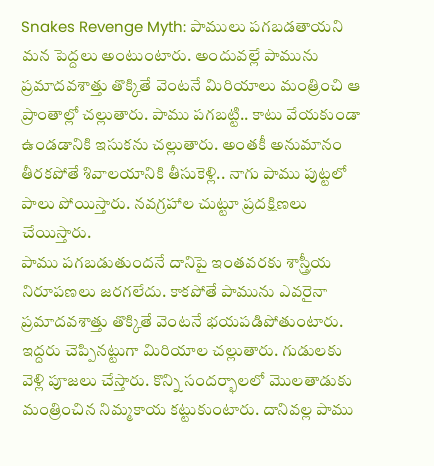Snakes Revenge Myth: పాములు పగబడతాయని మన పెద్దలు అంటుంటారు. అందువల్లే పామును ప్రమాదవశాత్తు తొక్కితే వెంటనే మిరియాలు మంత్రించి ఆ ప్రాంతాల్లో చల్లుతారు. పాము పగబట్టి.. కాటు వేయకుండా ఉండడానికి ఇసుకను చల్లుతారు. అంతకీ అనుమానం తీరకపోతే శివాలయానికి తీసుకెళ్లి.. నాగు పాము పుట్టలో పాలు పోయిస్తారు. నవగ్రహాల చుట్టూ ప్రదక్షిణలు చేయిస్తారు.
పాము పగబడుతుందనే దానిపై ఇంతవరకు శాస్త్రీయ నిరూపణలు జరగలేదు. కాకపోతే పామును ఎవరైనా ప్రమాదవశాత్తు తొక్కితే వెంటనే భయపడిపోతుంటారు. ఇద్దరు చెప్పినట్టుగా మిరియాల చల్లుతారు. గుడులకు వెళ్లి పూజలు చేస్తారు. కొన్ని సందర్భాలలో మొలతాడుకు మంత్రించిన నిమ్మకాయ కట్టుకుంటారు. దానివల్ల పాము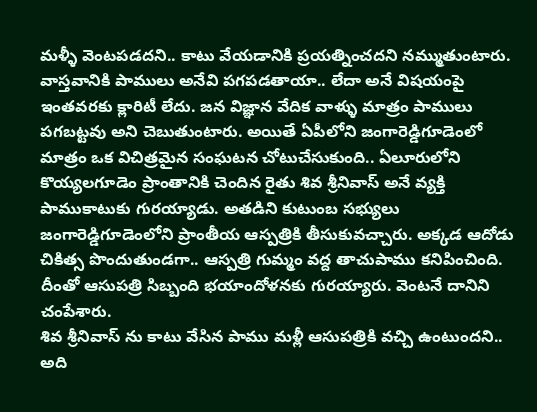మళ్ళీ వెంటపడదని.. కాటు వేయడానికి ప్రయత్నించదని నమ్ముతుంటారు.
వాస్తవానికి పాములు అనేవి పగపడతాయా.. లేదా అనే విషయంపై ఇంతవరకు క్లారిటీ లేదు. జన విజ్ఞాన వేదిక వాళ్ళు మాత్రం పాములు పగబట్టవు అని చెబుతుంటారు. అయితే ఏపీలోని జంగారెడ్డిగూడెంలో మాత్రం ఒక విచిత్రమైన సంఘటన చోటుచేసుకుంది.. ఏలూరులోని కొయ్యలగూడెం ప్రాంతానికి చెందిన రైతు శివ శ్రీనివాస్ అనే వ్యక్తి పాముకాటుకు గురయ్యాడు. అతడిని కుటుంబ సభ్యులు జంగారెడ్డిగూడెంలోని ప్రాంతీయ ఆస్పత్రికి తీసుకువచ్చారు. అక్కడ ఆదోడు చికిత్స పొందుతుండగా.. ఆస్పత్రి గుమ్మం వద్ద తాచుపాము కనిపించింది. దీంతో ఆసుపత్రి సిబ్బంది భయాందోళనకు గురయ్యారు. వెంటనే దానిని చంపేశారు.
శివ శ్రీనివాస్ ను కాటు వేసిన పాము మళ్లీ ఆసుపత్రికి వచ్చి ఉంటుందని.. అది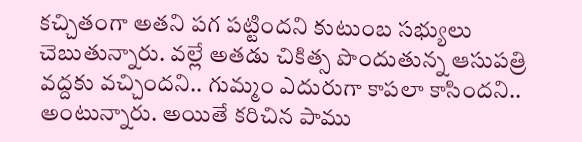కచ్చితంగా అతని పగ పట్టిందని కుటుంబ సభ్యులు చెబుతున్నారు. వల్లే అతడు చికిత్స పొందుతున్న ఆసుపత్రి వద్దకు వచ్చిందని.. గుమ్మం ఎదురుగా కాపలా కాసిందని.. అంటున్నారు. అయితే కరిచిన పాము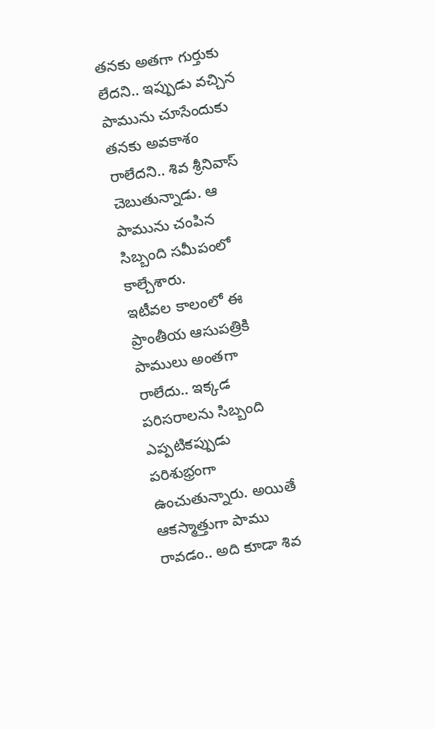తనకు అతగా గుర్తుకు లేదని.. ఇప్పుడు వచ్చిన పామును చూసేందుకు తనకు అవకాశం రాలేదని.. శివ శ్రీనివాస్ చెబుతున్నాడు. ఆ పామును చంపిన సిబ్బంది సమీపంలో కాల్చేశారు.
ఇటీవల కాలంలో ఈ ప్రాంతీయ ఆసుపత్రికి పాములు అంతగా రాలేదు.. ఇక్కడ పరిసరాలను సిబ్బంది ఎప్పటికప్పుడు పరిశుభ్రంగా ఉంచుతున్నారు. అయితే ఆకస్మాత్తుగా పాము రావడం.. అది కూడా శివ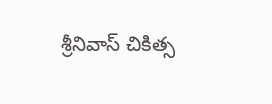శ్రీనివాస్ చికిత్స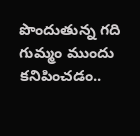పొందుతున్న గది గుమ్మం ముందు కనిపించడం..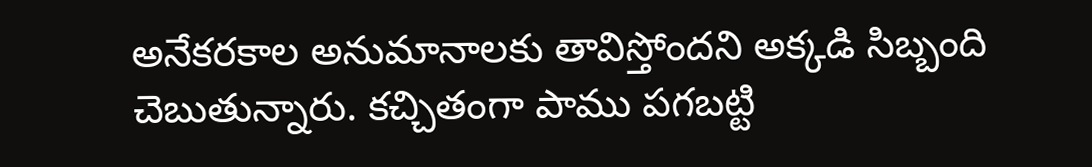అనేకరకాల అనుమానాలకు తావిస్తోందని అక్కడి సిబ్బంది చెబుతున్నారు. కచ్చితంగా పాము పగబట్టి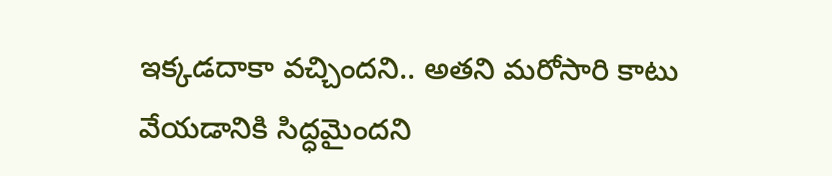ఇక్కడదాకా వచ్చిందని.. అతని మరోసారి కాటు వేయడానికి సిద్ధమైందని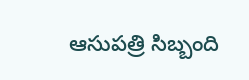ఆసుపత్రి సిబ్బంది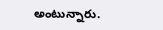అంటున్నారు.